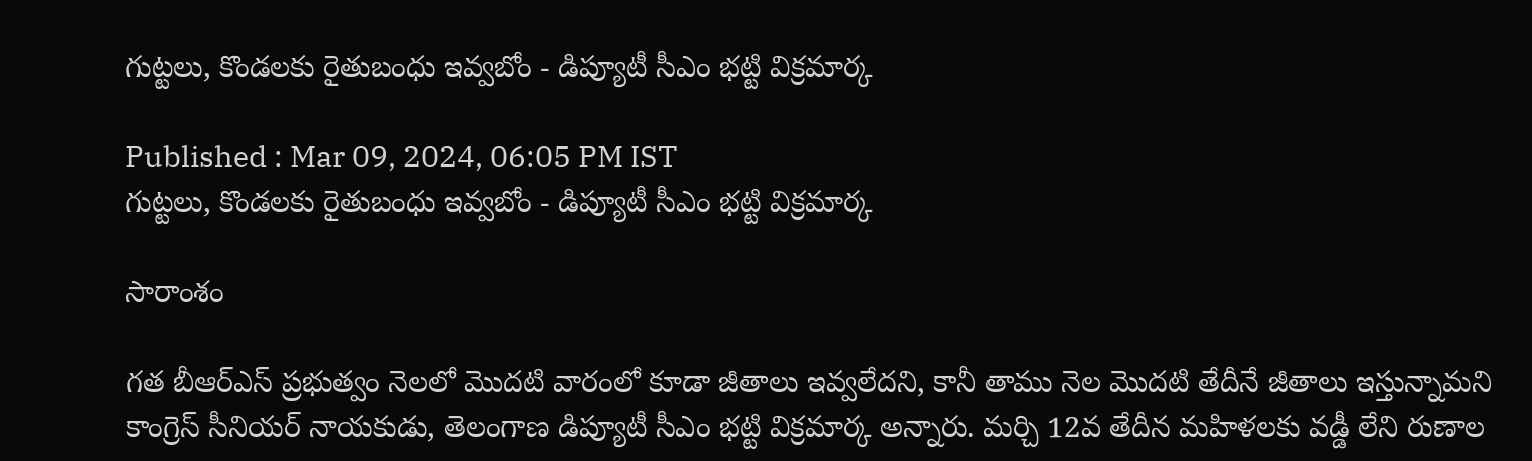గుట్టలు, కొండలకు రైతుబంధు ఇవ్వబోం - డిప్యూటీ సీఎం భట్టి విక్రమార్క

Published : Mar 09, 2024, 06:05 PM IST
గుట్టలు, కొండలకు రైతుబంధు ఇవ్వబోం - డిప్యూటీ సీఎం భట్టి విక్రమార్క

సారాంశం

గత బీఆర్ఎస్ ప్రభుత్వం నెలలో మొదటి వారంలో కూడా జీతాలు ఇవ్వలేదని, కానీ తాము నెల మొదటి తేదీనే జీతాలు ఇస్తున్నామని కాంగ్రెస్ సీనియర్ నాయకుడు, తెలంగాణ డిప్యూటీ సీఎం భట్టి విక్రమార్క అన్నారు. మర్చి 12వ తేదీన మహిళలకు వడ్డీ లేని రుణాల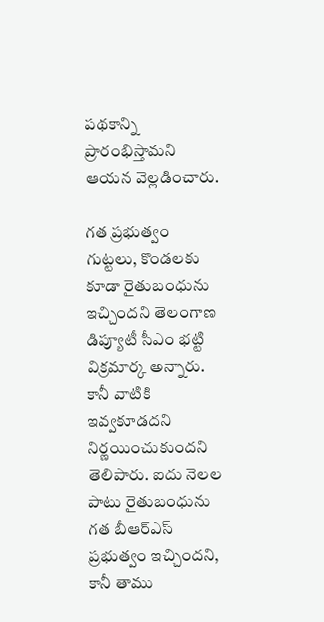పథకాన్ని ప్రారంభిస్తామని ఆయన వెల్లడించారు.

గత ప్రభుత్వం గుట్టలు, కొండలకు కూడా రైతుబంధును ఇచ్చిందని తెలంగాణ డిప్యూటీ సీఎం భట్టి విక్రమార్క అన్నారు. కానీ వాటికి ఇవ్వకూడదని నిర్ణయించుకుందని తెలిపారు. ఐదు నెలల పాటు రైతుబంధును గత బీఆర్ఎస్ ప్రభుత్వం ఇచ్చిందని, కానీ తాము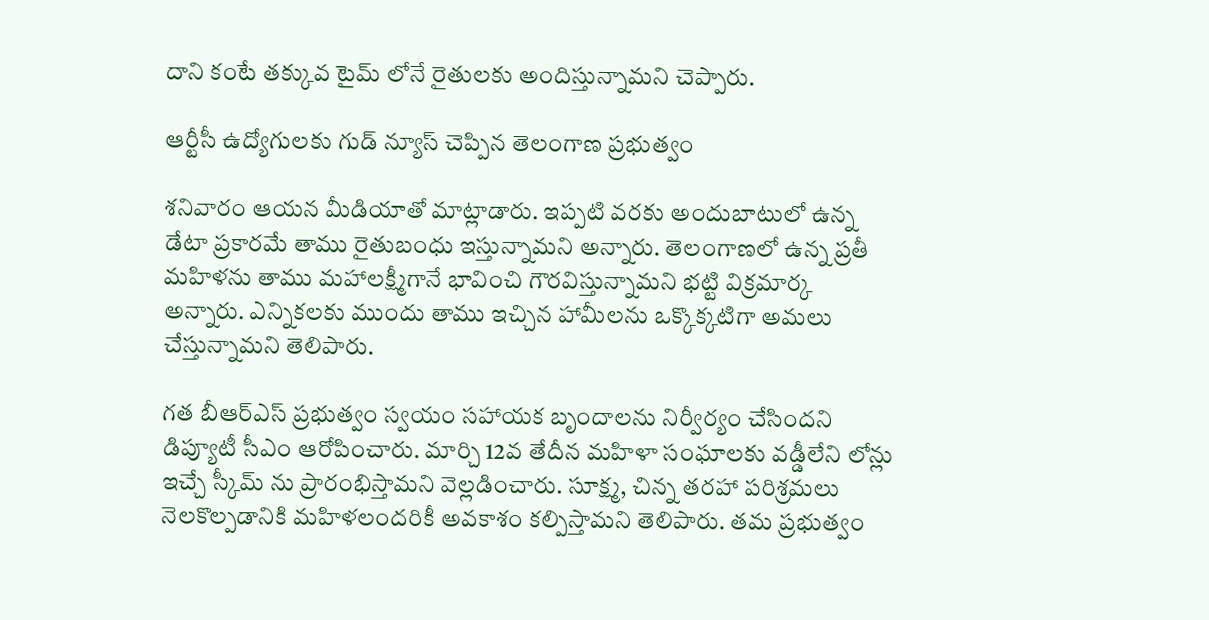దాని కంటే తక్కువ టైమ్ లోనే రైతులకు అందిస్తున్నామని చెప్పారు.

ఆర్టీసీ ఉద్యోగులకు గుడ్ న్యూస్ చెప్పిన తెలంగాణ ప్రభుత్వం

శనివారం ఆయన మీడియాతో మాట్లాడారు. ఇప్పటి వరకు అందుబాటులో ఉన్న డేటా ప్రకారమే తాము రైతుబంధు ఇస్తున్నామని అన్నారు. తెలంగాణలో ఉన్న ప్రతీ మహిళను తాము మహాలక్ష్మీగానే భావించి గౌరవిస్తున్నామని భట్టి విక్రమార్క అన్నారు. ఎన్నికలకు ముందు తాము ఇచ్చిన హామీలను ఒక్కొక్కటిగా అమలు చేస్తున్నామని తెలిపారు.

గత బీఆర్ఎస్ ప్రభుత్వం స్వయం సహాయక బృందాలను నిర్వీర్యం చేసిందని డిప్యూటీ సీఎం ఆరోపించారు. మార్చి 12వ తేదీన మహిళా సంఘాలకు వడ్డీలేని లోన్లు ఇచ్చే స్కీమ్ ను ప్రారంభిస్తామని వెల్లడించారు. సూక్ష్మ, చిన్న తరహా పరిశ్రమలు నెలకొల్పడానికి మహిళలందరికీ అవకాశం కల్పిస్తామని తెలిపారు. తమ ప్రభుత్వం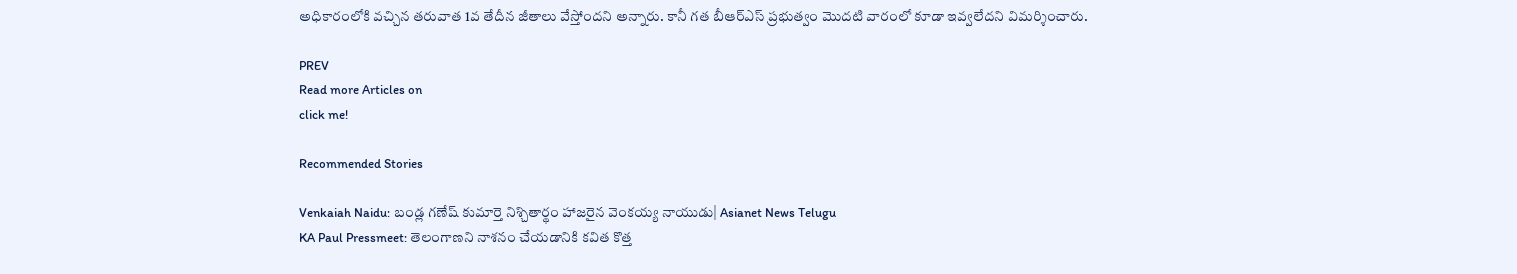అధికారంలోకి వచ్చిన తరువాత 1వ తేదీన జీతాలు వేస్తోందని అన్నారు. కానీ గత బీఆర్ఎస్ ప్రభుత్వం మొదటి వారంలో కూడా ఇవ్వలేదని విమర్శించారు.

PREV
Read more Articles on
click me!

Recommended Stories

Venkaiah Naidu: బండ్ల గణేష్ కుమార్తె నిశ్చితార్థం హాజరైన వెంకయ్య నాయుడు| Asianet News Telugu
KA Paul Pressmeet: తెలంగాణని నాశనం చేయడానికి కవిత కొత్త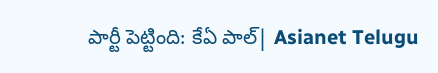పార్టీ పెట్టింది: కేఏ పాల్| Asianet Telugu